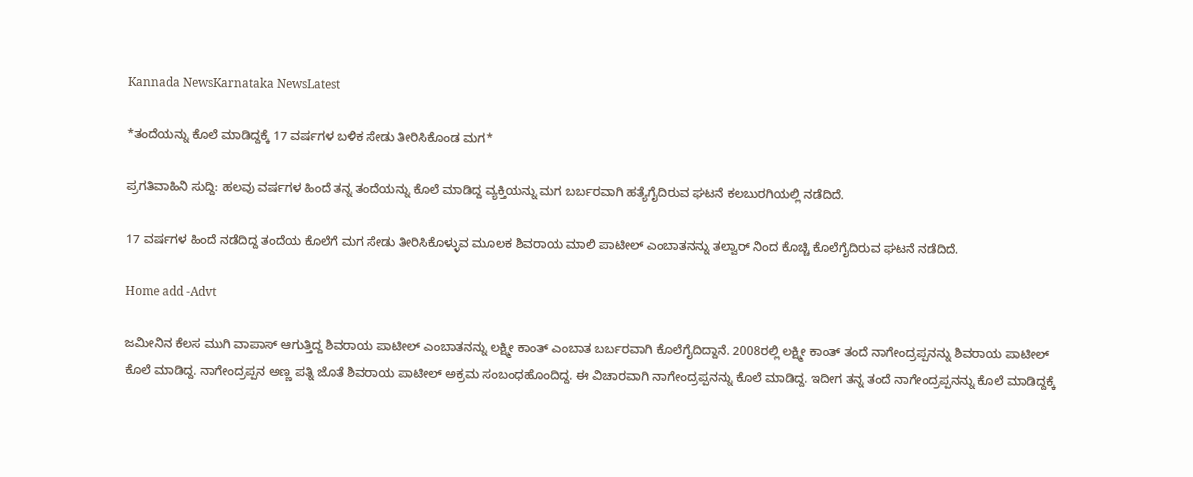Kannada NewsKarnataka NewsLatest

*ತಂದೆಯನ್ನು ಕೊಲೆ ಮಾಡಿದ್ದಕ್ಕೆ 17 ವರ್ಷಗಳ ಬಳಿಕ ಸೇಡು ತೀರಿಸಿಕೊಂಡ ಮಗ*

ಪ್ರಗತಿವಾಹಿನಿ ಸುದ್ದಿ: ಹಲವು ವರ್ಷಗಳ ಹಿಂದೆ ತನ್ನ ತಂದೆಯನ್ನು ಕೊಲೆ ಮಾಡಿದ್ದ ವ್ಯಕ್ತಿಯನ್ನು ಮಗ ಬರ್ಬರವಾಗಿ ಹತ್ಯೆಗೈದಿರುವ ಘಟನೆ ಕಲಬುರಗಿಯಲ್ಲಿ ನಡೆದಿದೆ.

17 ವರ್ಷಗಳ ಹಿಂದೆ ನಡೆದಿದ್ದ ತಂದೆಯ ಕೊಲೆಗೆ ಮಗ ಸೇಡು ತೀರಿಸಿಕೊಳ್ಳುವ ಮೂಲಕ ಶಿವರಾಯ ಮಾಲಿ ಪಾಟೀಲ್ ಎಂಬಾತನನ್ನು ತಲ್ವಾರ್ ನಿಂದ ಕೊಚ್ಚಿ ಕೊಲೆಗೈದಿರುವ ಘಟನೆ ನಡೆದಿದೆ.

Home add -Advt

ಜಮೀನಿನ ಕೆಲಸ ಮುಗಿ ವಾಪಾಸ್ ಆಗುತ್ತಿದ್ದ ಶಿವರಾಯ ಪಾಟೀಲ್ ಎಂಬಾತನನ್ನು ಲಕ್ಷ್ಮೀ ಕಾಂತ್ ಎಂಬಾತ ಬರ್ಬರವಾಗಿ ಕೊಲೆಗೈದಿದ್ದಾನೆ. 2008ರಲ್ಲಿ ಲಕ್ಷ್ಮೀ ಕಾಂತ್ ತಂದೆ ನಾಗೇಂದ್ರಪ್ಪನನ್ನು ಶಿವರಾಯ ಪಾಟೀಲ್ ಕೊಲೆ ಮಾಡಿದ್ದ. ನಾಗೇಂದ್ರಪ್ಪನ ಅಣ್ಣ ಪತ್ನಿ ಜೊತೆ ಶಿವರಾಯ ಪಾಟೀಲ್ ಅಕ್ರಮ ಸಂಬಂಧಹೊಂದಿದ್ದ. ಈ ವಿಚಾರವಾಗಿ ನಾಗೇಂದ್ರಪ್ಪನನ್ನು ಕೊಲೆ ಮಾಡಿದ್ದ. ಇದೀಗ ತನ್ನ ತಂದೆ ನಾಗೇಂದ್ರಪ್ಪನನ್ನು ಕೊಲೆ ಮಾಡಿದ್ದಕ್ಕೆ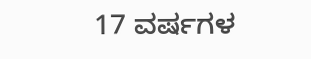17 ವರ್ಷಗಳ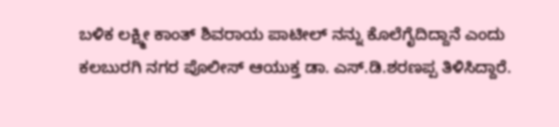ಬಳಿಕ ಲಕ್ಷ್ಮೀ ಕಾಂತ್ ಶಿವರಾಯ ಪಾಟೀಲ್ ನನ್ನು ಕೊಲೆಗೈದಿದ್ದಾನೆ ಎಂದು ಕಲಬುರಗಿ ನಗರ ಪೊಲೀಸ್ ಆಯುಕ್ತ ಡಾ. ಎಸ್.ಡಿ.ಶರಣಪ್ಪ ತಿಳಿಸಿದ್ದಾರೆ.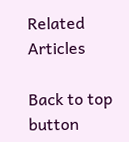Related Articles

Back to top button